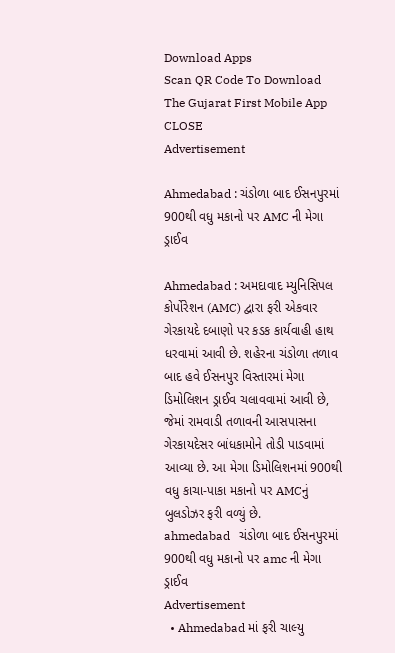Download Apps
Scan QR Code To Download The Gujarat First Mobile App CLOSE
Advertisement

Ahmedabad : ચંડોળા બાદ ઈસનપુરમાં 900થી વધુ મકાનો પર AMC ની મેગા ડ્રાઈવ

Ahmedabad : અમદાવાદ મ્યુનિસિપલ કોર્પોરેશન (AMC) દ્વારા ફરી એકવાર ગેરકાયદે દબાણો પર કડક કાર્યવાહી હાથ ધરવામાં આવી છે. શહેરના ચંડોળા તળાવ બાદ હવે ઈસનપુર વિસ્તારમાં મેગા ડિમોલિશન ડ્રાઈવ ચલાવવામાં આવી છે, જેમાં રામવાડી તળાવની આસપાસના ગેરકાયદેસર બાંધકામોને તોડી પાડવામાં આવ્યા છે. આ મેગા ડિમોલિશનમાં 900થી વધુ કાચા-પાકા મકાનો પર AMCનું બુલડોઝર ફરી વળ્યું છે.
ahmedabad   ચંડોળા બાદ ઈસનપુરમાં 900થી વધુ મકાનો પર amc ની મેગા ડ્રાઈવ
Advertisement
  • Ahmedabad માં ફરી ચાલ્યુ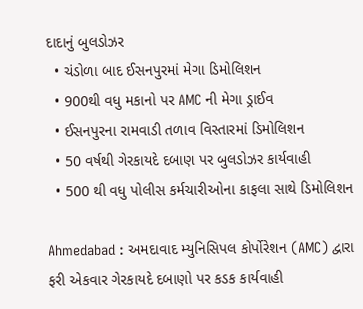દાદાનું બુલડોઝર
  • ચંડોળા બાદ ઈસનપુરમાં મેગા ડિમોલિશન
  • 900થી વધુ મકાનો પર AMC ની મેગા ડ્રાઈવ
  • ઈસનપુરના રામવાડી તળાવ વિસ્તારમાં ડિમોલિશન
  • 50 વર્ષથી ગેરકાયદે દબાણ પર બુલડોઝર કાર્યવાહી
  • 500 થી વધુ પોલીસ કર્મચારીઓના કાફલા સાથે ડિમોલિશન

Ahmedabad : અમદાવાદ મ્યુનિસિપલ કોર્પોરેશન (AMC) દ્વારા ફરી એકવાર ગેરકાયદે દબાણો પર કડક કાર્યવાહી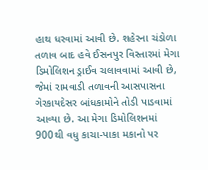હાથ ધરવામાં આવી છે. શહેરના ચંડોળા તળાવ બાદ હવે ઈસનપુર વિસ્તારમાં મેગા ડિમોલિશન ડ્રાઈવ ચલાવવામાં આવી છે, જેમાં રામવાડી તળાવની આસપાસના ગેરકાયદેસર બાંધકામોને તોડી પાડવામાં આવ્યા છે. આ મેગા ડિમોલિશનમાં 900થી વધુ કાચા-પાકા મકાનો પર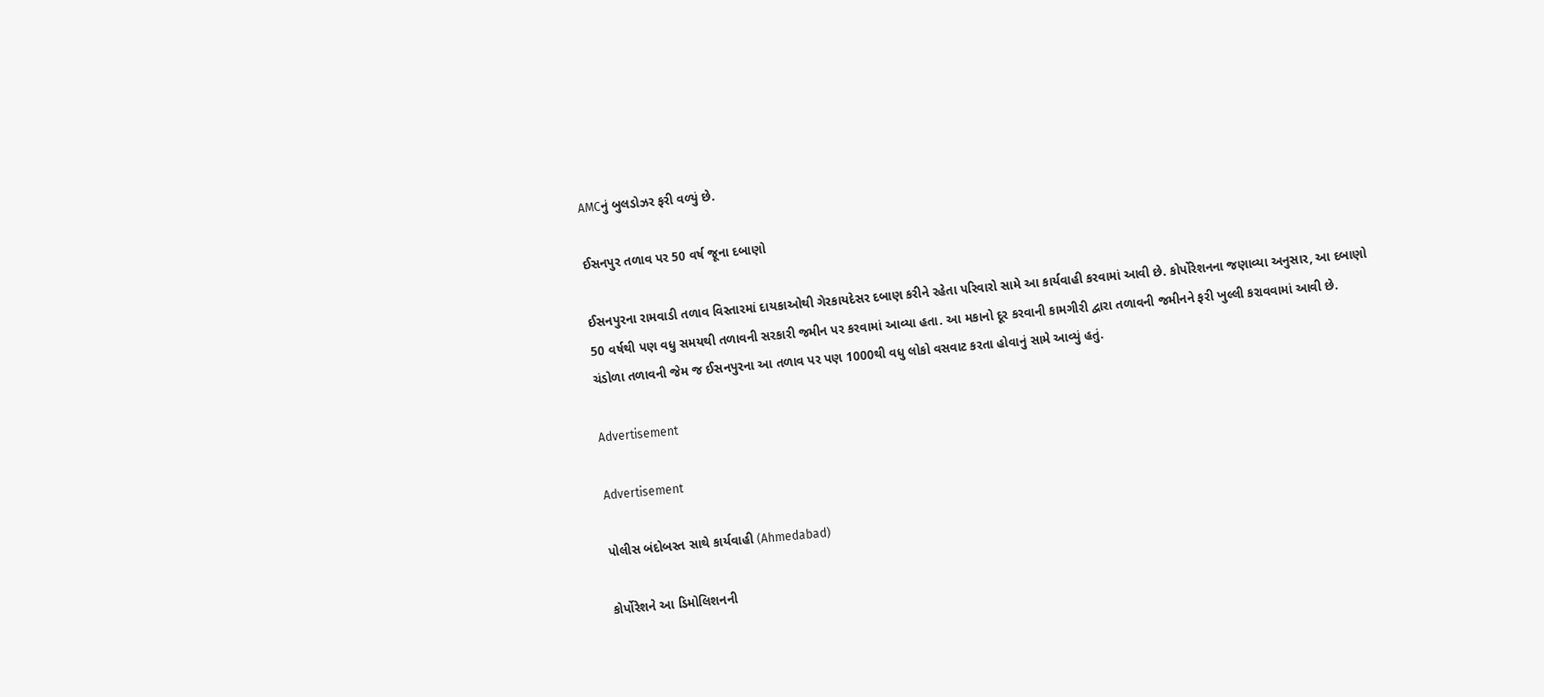AMCનું બુલડોઝર ફરી વળ્યું છે.

ઈસનપુર તળાવ પર 50 વર્ષ જૂના દબાણો

ઈસનપુરના રામવાડી તળાવ વિસ્તારમાં દાયકાઓથી ગેરકાયદેસર દબાણ કરીને રહેતા પરિવારો સામે આ કાર્યવાહી કરવામાં આવી છે. કોર્પોરેશનના જણાવ્યા અનુસાર, આ દબાણો 50 વર્ષથી પણ વધુ સમયથી તળાવની સરકારી જમીન પર કરવામાં આવ્યા હતા. આ મકાનો દૂર કરવાની કામગીરી દ્વારા તળાવની જમીનને ફરી ખુલ્લી કરાવવામાં આવી છે. ચંડોળા તળાવની જેમ જ ઈસનપુરના આ તળાવ પર પણ 1000થી વધુ લોકો વસવાટ કરતા હોવાનું સામે આવ્યું હતું.

Advertisement

Advertisement

પોલીસ બંદોબસ્ત સાથે કાર્યવાહી (Ahmedabad)

કોર્પોરેશને આ ડિમોલિશનની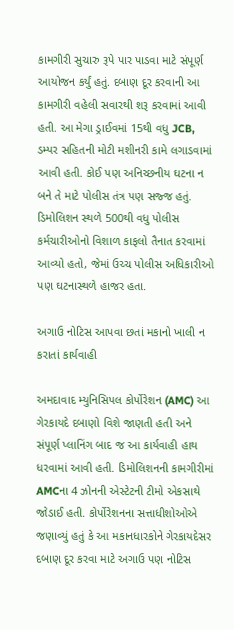કામગીરી સુચારુ રૂપે પાર પાડવા માટે સંપૂર્ણ આયોજન કર્યું હતું. દબાણ દૂર કરવાની આ કામગીરી વહેલી સવારથી શરૂ કરવામાં આવી હતી. આ મેગા ડ્રાઈવમાં 15થી વધુ JCB, ડમ્પર સહિતની મોટી મશીનરી કામે લગાડવામાં આવી હતી. કોઈ પણ અનિચ્છનીય ઘટના ન બને તે માટે પોલીસ તંત્ર પણ સજ્જ હતું. ડિમોલિશન સ્થળે 500થી વધુ પોલીસ કર્મચારીઓનો વિશાળ કાફલો તૈનાત કરવામાં આવ્યો હતો, જેમાં ઉચ્ચ પોલીસ અધિકારીઓ પણ ઘટનાસ્થળે હાજર હતા.

અગાઉ નોટિસ આપવા છતાં મકાનો ખાલી ન કરાતાં કાર્યવાહી

અમદાવાદ મ્યુનિસિપલ કોર્પોરેશન (AMC) આ ગેરકાયદે દબાણો વિશે જાણતી હતી અને સંપૂર્ણ પ્લાનિંગ બાદ જ આ કાર્યવાહી હાથ ધરવામાં આવી હતી. ડિમોલિશનની કામગીરીમાં AMCના 4 ઝોનની એસ્ટેટની ટીમો એકસાથે જોડાઈ હતી. કોર્પોરેશનના સત્તાધીશોઓએ જણાવ્યું હતું કે આ મકાનધારકોને ગેરકાયદેસર દબાણ દૂર કરવા માટે અગાઉ પણ નોટિસ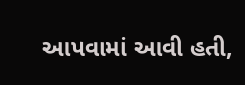આપવામાં આવી હતી,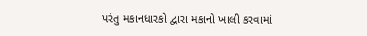પરંતુ મકાનધારકો દ્વારા મકાનો ખાલી કરવામાં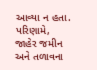આવ્યા ન હતા. પરિણામે, જાહેર જમીન અને તળાવના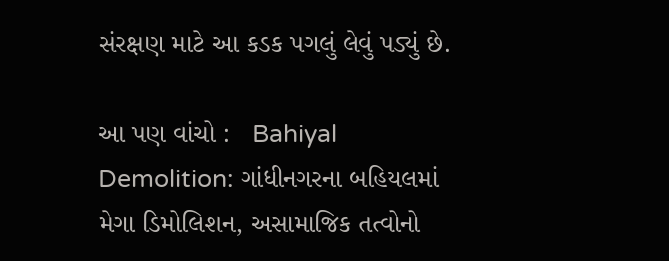સંરક્ષણ માટે આ કડક પગલું લેવું પડ્યું છે.

આ પણ વાંચો :   Bahiyal Demolition: ગાંધીનગરના બહિયલમાં મેગા ડિમોલિશન, અસામાજિક તત્વોનો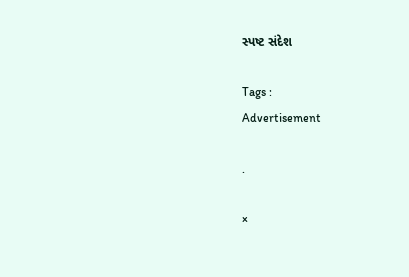સ્પષ્ટ સંદેશ

Tags :
Advertisement

.

×